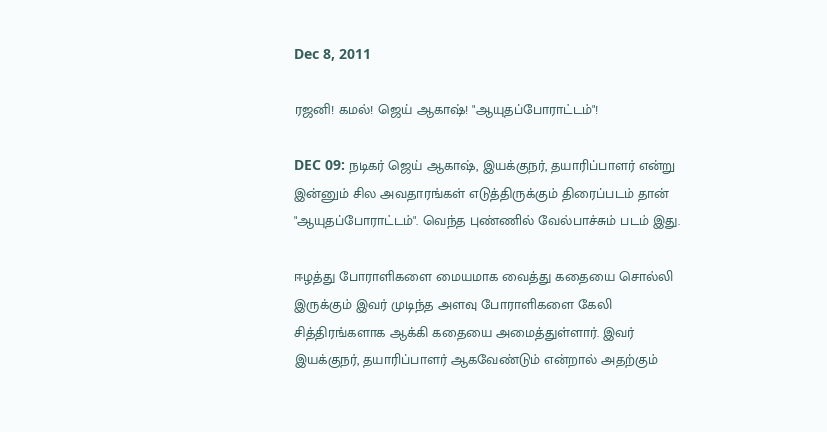Dec 8, 2011

ரஜனி! கமல்! ஜெய் ஆகாஷ்! "ஆயுதப்போராட்டம்"!

DEC 09: நடிகர் ஜெய் ஆகாஷ், இயக்குநர், தயாரிப்பாளர் என்று இன்னும் சில அவதாரங்கள் எடுத்திருக்கும் திரைப்படம் தான் "ஆயுதப்போராட்டம்". வெந்த புண்ணில் வேல்பாச்சும் படம் இது.

ஈழத்து போராளிகளை மையமாக வைத்து கதையை சொல்லி இருக்கும் இவர் முடிந்த அளவு போராளிகளை கேலி  சித்திரங்களாக ஆக்கி கதையை அமைத்துள்ளார். இவர் இயக்குநர், தயாரிப்பாளர் ஆகவேண்டும் என்றால் அதற்கும்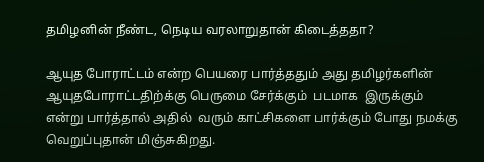தமிழனின் நீண்ட, நெடிய வரலாறுதான் கிடைத்ததா?

ஆயுத போராட்டம் என்ற பெயரை பார்த்ததும் அது தமிழர்களின் ஆயுதபோராட்டதிற்க்கு பெருமை சேர்க்கும்  படமாக  இருக்கும் என்று பார்த்தால் அதில்  வரும் காட்சிகளை பார்க்கும் போது நமக்கு வெறுப்புதான் மிஞ்சுகிறது.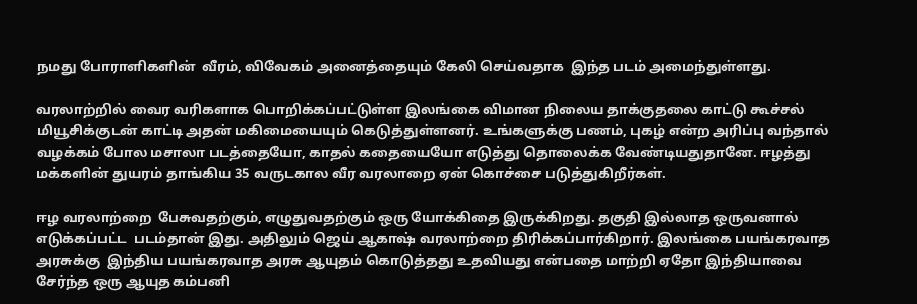நமது போராளிகளின்  வீரம், விவேகம் அனைத்தையும் கேலி செய்வதாக  இந்த படம் அமைந்துள்ளது.

வரலாற்றில் வைர வரிகளாக பொறிக்கப்பட்டுள்ள இலங்கை விமான நிலைய தாக்குதலை காட்டு கூச்சல் மியூசிக்குடன் காட்டி அதன் மகிமையையும் கெடுத்துள்ளனர். உங்களுக்கு பணம், புகழ் என்ற அரிப்பு வந்தால் வழக்கம் போல மசாலா படத்தையோ, காதல் கதையையோ எடுத்து தொலைக்க வேண்டியதுதானே. ஈழத்து  மக்களின் துயரம் தாங்கிய 35 வருடகால வீர வரலாறை ஏன் கொச்சை படுத்துகிறீர்கள்.

ஈழ வரலாற்றை  பேசுவதற்கும், எழுதுவதற்கும் ஒரு யோக்கிதை இருக்கிறது. தகுதி இல்லாத ஒருவனால் எடுக்கப்பட்ட  படம்தான் இது. அதிலும் ஜெய் ஆகாஷ் வரலாற்றை திரிக்கப்பார்கிறார். இலங்கை பயங்கரவாத அரசுக்கு  இந்திய பயங்கரவாத அரசு ஆயுதம் கொடுத்தது உதவியது என்பதை மாற்றி ஏதோ இந்தியாவை சேர்ந்த ஒரு ஆயுத கம்பனி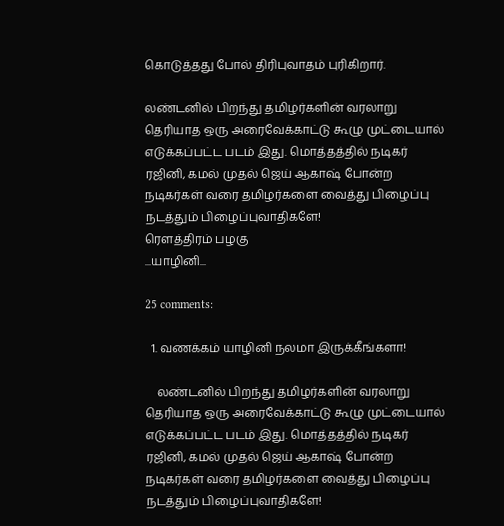கொடுத்தது போல் திரிபுவாதம் புரிகிறார்.

லண்டனில் பிறந்து தமிழர்களின் வரலாறு தெரியாத ஒரு அரைவேக்காட்டு கூழு முட்டையால் எடுக்கப்பட்ட படம் இது. மொத்தத்தில் நடிகர் ரஜினி, கமல் முதல் ஜெய் ஆகாஷ் போன்ற நடிகர்கள் வரை தமிழர்களை வைத்து பிழைப்பு நடத்தும் பிழைப்புவாதிகளே!
ரௌத்திரம் பழகு
...யாழினி...

25 comments:

  1. வணக்கம் யாழினி நலமா இருக்கீங்களா!

    லண்டனில் பிறந்து தமிழர்களின் வரலாறு தெரியாத ஒரு அரைவேக்காட்டு கூழு முட்டையால் எடுக்கப்பட்ட படம் இது. மொத்தத்தில் நடிகர் ரஜினி, கமல் முதல் ஜெய் ஆகாஷ் போன்ற நடிகர்கள் வரை தமிழர்களை வைத்து பிழைப்பு நடத்தும் பிழைப்புவாதிகளே!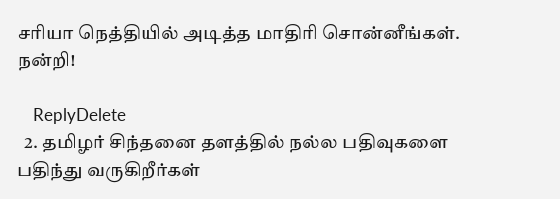சரியா நெத்தியில் அடித்த மாதிரி சொன்னீங்கள். நன்றி!

    ReplyDelete
  2. தமிழர் சிந்தனை தளத்தில் நல்ல பதிவுகளை பதிந்து வருகிறீர்கள்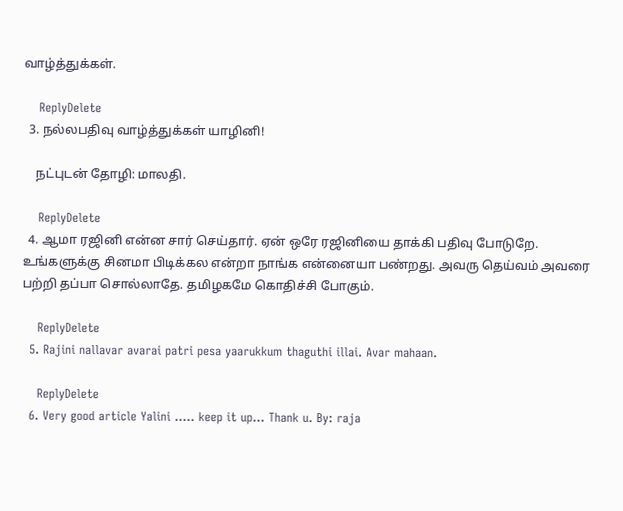வாழ்த்துக்கள்.

    ReplyDelete
  3. நல்லபதிவு வாழ்த்துக்கள் யாழினி!

    நட்புடன் தோழி: மாலதி.

    ReplyDelete
  4. ஆமா ரஜினி என்ன சார் செய்தார். ஏன் ஒரே ரஜினியை தாக்கி பதிவு போடுறே. உங்களுக்கு சினமா பிடிக்கல என்றா நாங்க என்னையா பண்றது. அவரு தெய்வம் அவரை பற்றி தப்பா சொல்லாதே. தமிழகமே கொதிச்சி போகும்.

    ReplyDelete
  5. Rajini nallavar avarai patri pesa yaarukkum thaguthi illai. Avar mahaan.

    ReplyDelete
  6. Very good article Yalini ..... keep it up... Thank u. By: raja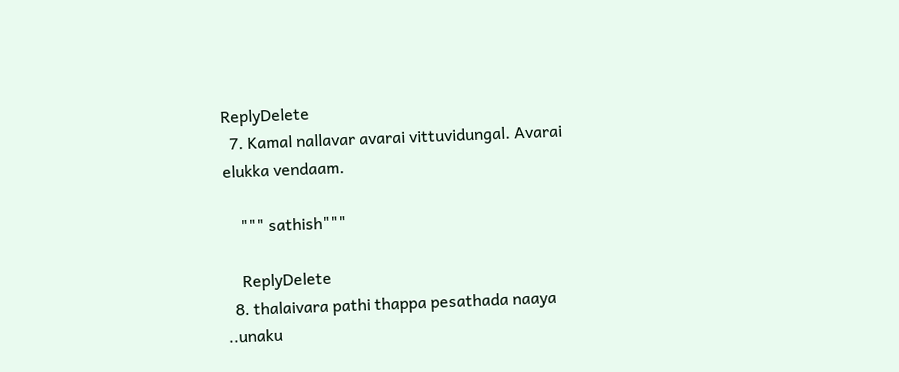ReplyDelete
  7. Kamal nallavar avarai vittuvidungal. Avarai elukka vendaam.

    """ sathish"""

    ReplyDelete
  8. thalaivara pathi thappa pesathada naaya ..unaku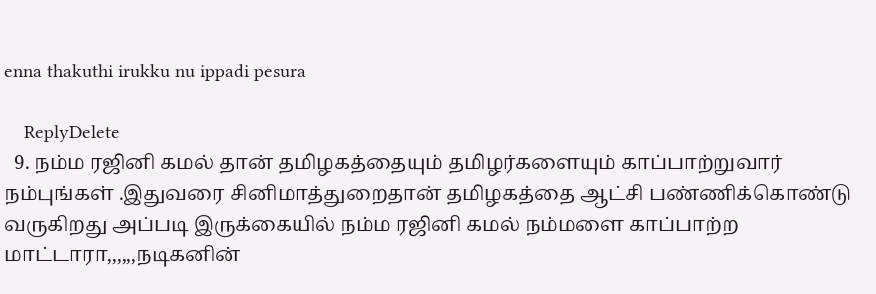enna thakuthi irukku nu ippadi pesura

    ReplyDelete
  9. நம்ம ரஜினி கமல் தான் தமிழகத்தையும் தமிழர்களையும் காப்பாற்றுவார் நம்புங்கள் .இதுவரை சினிமாத்துறைதான் தமிழகத்தை ஆட்சி பண்ணிக்கொண்டு வருகிறது அப்படி இருக்கையில் நம்ம ரஜினி கமல் நம்மளை காப்பாற்ற மாட்டாரா,,,,,,நடிகனின்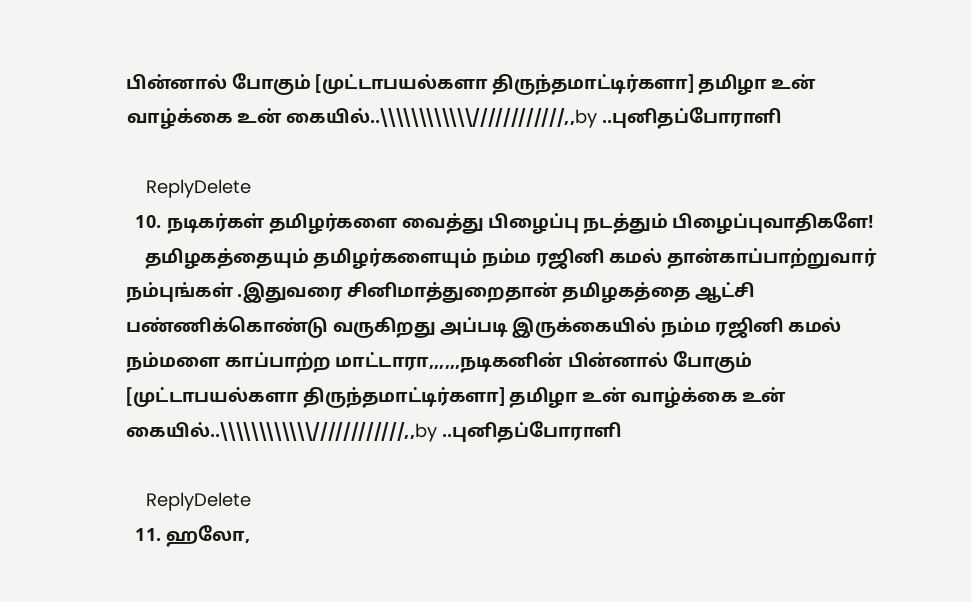பின்னால் போகும் [முட்டாபயல்களா திருந்தமாட்டிர்களா] தமிழா உன் வாழ்க்கை உன் கையில்..\\\\\\\\\\\\////////////,,by ..புனிதப்போராளி

    ReplyDelete
  10. நடிகர்கள் தமிழர்களை வைத்து பிழைப்பு நடத்தும் பிழைப்புவாதிகளே!
    தமிழகத்தையும் தமிழர்களையும் நம்ம ரஜினி கமல் தான்காப்பாற்றுவார் நம்புங்கள் .இதுவரை சினிமாத்துறைதான் தமிழகத்தை ஆட்சி பண்ணிக்கொண்டு வருகிறது அப்படி இருக்கையில் நம்ம ரஜினி கமல் நம்மளை காப்பாற்ற மாட்டாரா,,,,,,நடிகனின் பின்னால் போகும் [முட்டாபயல்களா திருந்தமாட்டிர்களா] தமிழா உன் வாழ்க்கை உன் கையில்..\\\\\\\\\\\\////////////,,by ..புனிதப்போராளி

    ReplyDelete
  11. ஹலோ,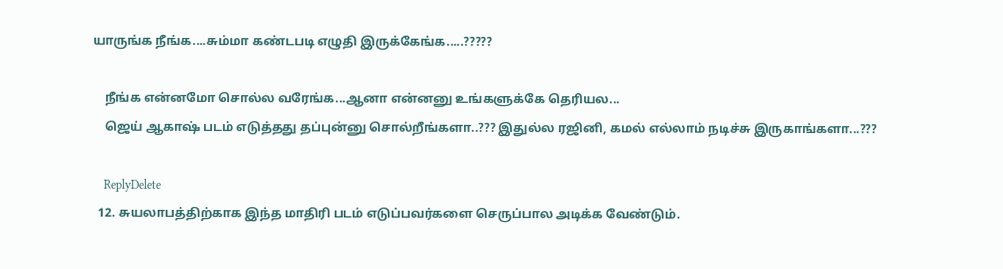யாருங்க நீங்க....சும்மா கண்டபடி எழுதி இருக்கேங்க.....?????

    நீங்க என்னமோ சொல்ல வரேங்க...ஆனா என்னனு உங்களுக்கே தெரியல...
    ஜெய் ஆகாஷ் படம் எடுத்தது தப்புன்னு சொல்றீங்களா..??? இதுல்ல ரஜினி, கமல் எல்லாம் நடிச்சு இருகாங்களா...???

    ReplyDelete
  12. சுயலாபத்திற்காக இந்த மாதிரி படம் எடுப்பவர்களை செருப்பால அடிக்க வேண்டும்.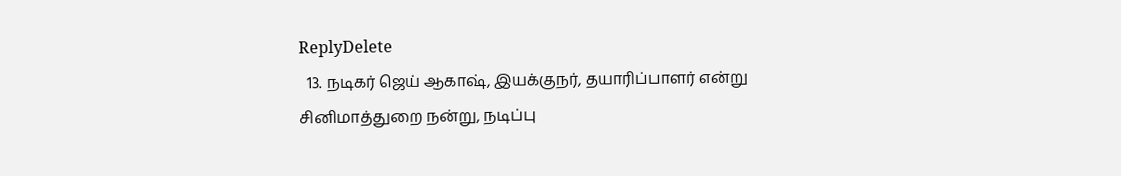ReplyDelete
  13. நடிகர் ஜெய் ஆகாஷ், இயக்குநர், தயாரிப்பாளர் என்று சினிமாத்துறை நன்று, நடிப்பு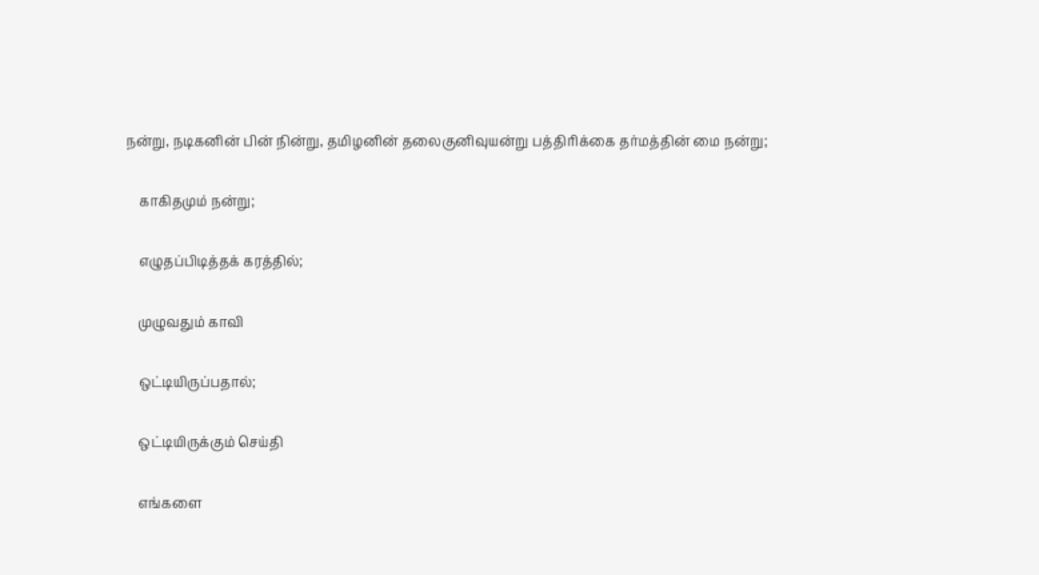நன்று, நடிகனின் பின் நின்று, தமிழனின் தலைகுனிவுயன்று பத்திரிக்கை தர்மத்தின் மை நன்று;

    காகிதமும் நன்று;

    எழுதப்பிடித்தக் கரத்தில்;

    முழுவதும் காவி

    ஒட்டியிருப்பதால்;

    ஒட்டியிருக்கும் செய்தி

    எங்களை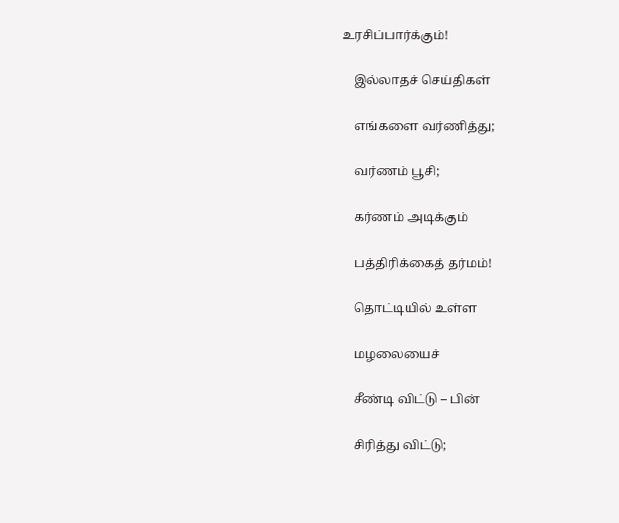உரசிப்பார்க்கும்!

    இல்லாதச் செய்திகள்

    எங்களை வர்ணித்து;

    வர்ணம் பூசி;

    கர்ணம் அடிக்கும்

    பத்திரிக்கைத் தர்மம்!

    தொட்டியில் உள்ள

    மழலையைச்

    சீண்டி விட்டு – பின்

    சிரித்து விட்டு;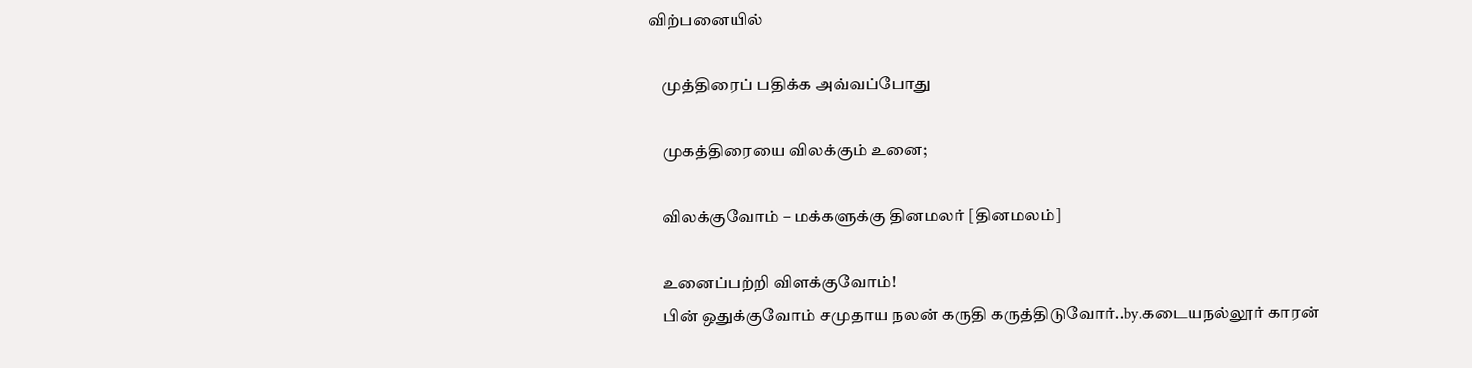விற்பனையில்

    முத்திரைப் பதிக்க அவ்வப்போது

    முகத்திரையை விலக்கும் உனை;

    விலக்குவோம் – மக்களுக்கு தினமலர் [தினமலம்]

    உனைப்பற்றி விளக்குவோம்!
    பின் ஒதுக்குவோம் சமுதாய நலன் கருதி கருத்திடுவோர்..by.கடையநல்லூர் காரன்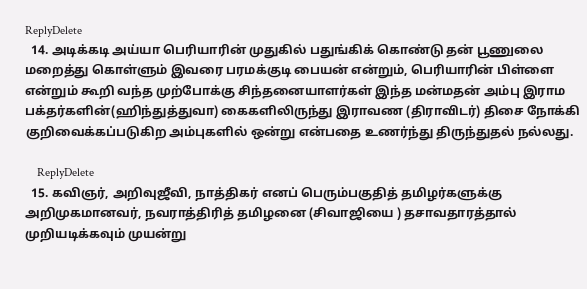ReplyDelete
  14. அடிக்கடி அய்யா பெரியாரின் முதுகில் பதுங்கிக் கொண்டு தன் பூணுலை மறைத்து கொள்ளும் இவரை பரமக்குடி பையன் என்றும், பெரியாரின் பிள்ளை என்றும் கூறி வந்த முற்போக்கு சிந்தனையாளர்கள் இந்த மன்மதன் அம்பு இராம பக்தர்களின்(ஹிந்துத்துவா) கைகளிலிருந்து இராவண (திராவிடர்) திசை நோக்கி குறிவைக்கப்படுகிற அம்புகளில் ஒன்று என்பதை உணர்ந்து திருந்துதல் நல்லது.

    ReplyDelete
  15. கவிஞர், அறிவுஜீவி, நாத்திகர் எனப் பெரும்பகுதித் தமிழர்களுக்கு அறிமுகமானவர், நவராத்திரித் தமிழனை (சிவாஜியை ) தசாவதாரத்தால் முறியடிக்கவும் முயன்று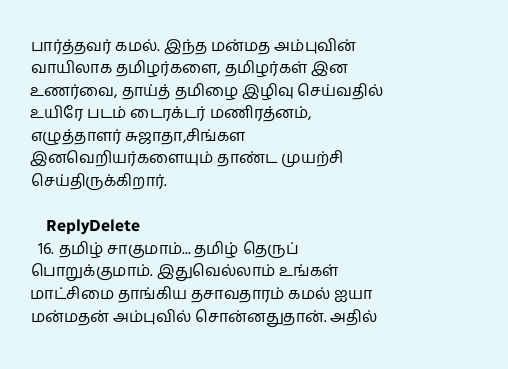பார்த்தவர் கமல். இந்த மன்மத அம்புவின் வாயிலாக தமிழர்களை, தமிழர்கள் இன உணர்வை, தாய்த் தமிழை இழிவு செய்வதில் உயிரே படம் டைரக்டர் மணிரத்னம், எழுத்தாளர் சுஜாதா,சிங்கள இனவெறியர்களையும் தாண்ட முயற்சி செய்திருக்கிறார்.

    ReplyDelete
  16. தமிழ் சாகுமாம்... தமிழ் தெருப் பொறுக்குமாம். இதுவெல்லாம் உங்கள் மாட்சிமை தாங்கிய தசாவதாரம் கமல் ஐயா மன்மதன் அம்புவில் சொன்னதுதான். அதில்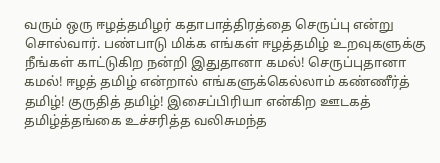வரும் ஒரு ஈழத்தமிழர் கதாபாத்திரத்தை செருப்பு என்று சொல்வார். பண்பாடு மிக்க எங்கள் ஈழத்தமிழ் உறவுகளுக்கு நீங்கள் காட்டுகிற நன்றி இதுதானா கமல்! செருப்புதானா கமல்! ஈழத் தமிழ் என்றால் எங்களுக்கெல்லாம் கண்ணீர்த் தமிழ்! குருதித் தமிழ்! இசைப்பிரியா என்கிற ஊடகத் தமிழ்த்தங்கை உச்சரித்த வலிசுமந்த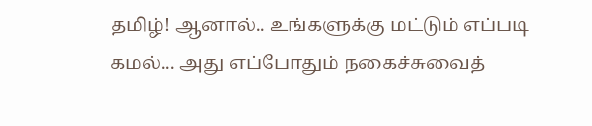தமிழ்! ஆனால்.. உங்களுக்கு மட்டும் எப்படி கமல்... அது எப்போதும் நகைச்சுவைத்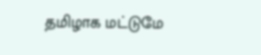தமிழாக மட்டுமே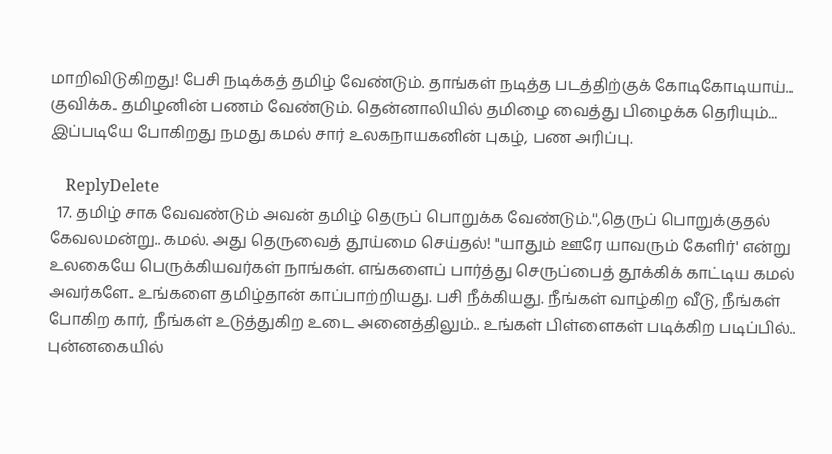மாறிவிடுகிறது! பேசி நடிக்கத் தமிழ் வேண்டும். தாங்கள் நடித்த படத்திற்குக் கோடிகோடியாய்... குவிக்க.. தமிழனின் பணம் வேண்டும். தென்னாலியில் தமிழை வைத்து பிழைக்க தெரியும்... இப்படியே போகிறது நமது கமல் சார் உலகநாயகனின் புகழ், பண அரிப்பு.

    ReplyDelete
  17. தமிழ் சாக வேவண்டும் அவன் தமிழ் தெருப் பொறுக்க வேண்டும்.'',தெருப் பொறுக்குதல் கேவலமன்று.. கமல். அது தெருவைத் தூய்மை செய்தல்! "யாதும் ஊரே யாவரும் கேளிர்' என்று உலகையே பெருக்கியவர்கள் நாங்கள். எங்களைப் பார்த்து செருப்பைத் தூக்கிக் காட்டிய கமல் அவர்களே.. உங்களை தமிழ்தான் காப்பாற்றியது. பசி நீக்கியது. நீங்கள் வாழ்கிற வீடு, நீங்கள் போகிற கார், நீங்கள் உடுத்துகிற உடை அனைத்திலும்.. உங்கள் பிள்ளைகள் படிக்கிற படிப்பில்.. புன்னகையில்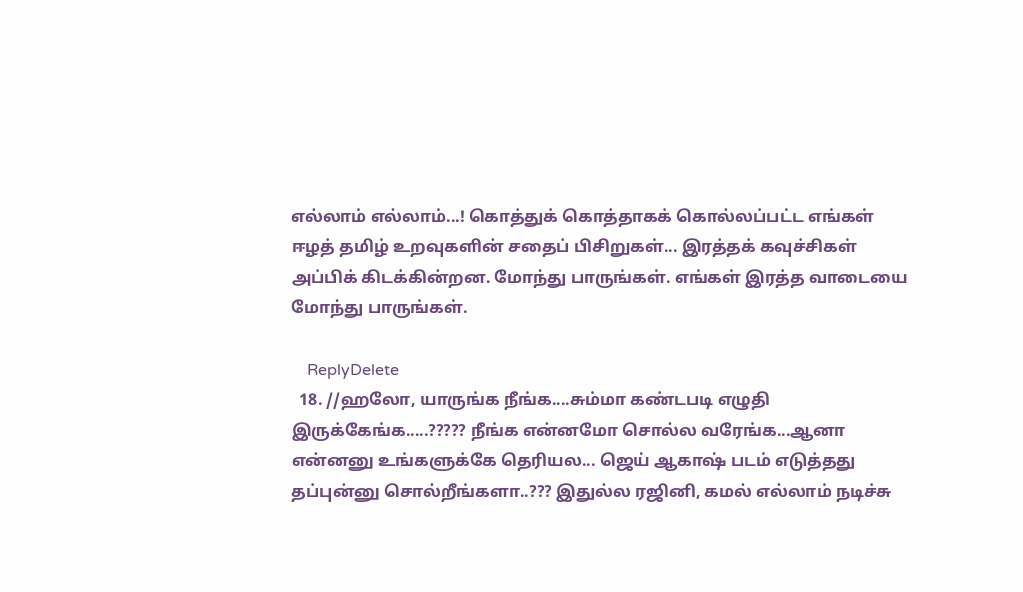எல்லாம் எல்லாம்...! கொத்துக் கொத்தாகக் கொல்லப்பட்ட எங்கள் ஈழத் தமிழ் உறவுகளின் சதைப் பிசிறுகள்... இரத்தக் கவுச்சிகள் அப்பிக் கிடக்கின்றன. மோந்து பாருங்கள். எங்கள் இரத்த வாடையை மோந்து பாருங்கள்.

    ReplyDelete
  18. //ஹலோ, யாருங்க நீங்க....சும்மா கண்டபடி எழுதி இருக்கேங்க.....????? நீங்க என்னமோ சொல்ல வரேங்க...ஆனா என்னனு உங்களுக்கே தெரியல... ஜெய் ஆகாஷ் படம் எடுத்தது தப்புன்னு சொல்றீங்களா..??? இதுல்ல ரஜினி, கமல் எல்லாம் நடிச்சு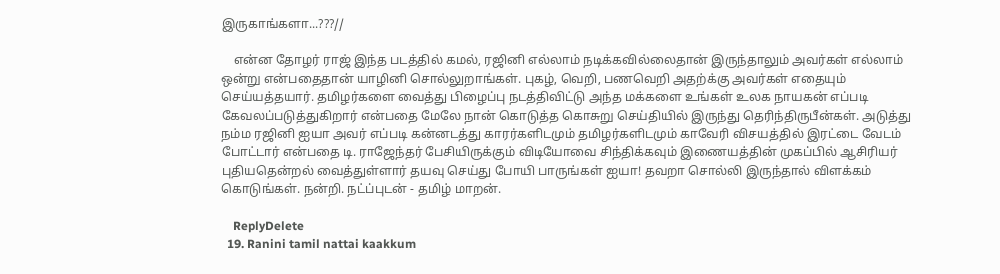இருகாங்களா...???//

    என்ன தோழர் ராஜ் இந்த படத்தில் கமல், ரஜினி எல்லாம் நடிக்கவில்லைதான் இருந்தாலும் அவர்கள் எல்லாம் ஒன்று என்பதைதான் யாழினி சொல்லுறாங்கள். புகழ், வெறி, பணவெறி அதற்க்கு அவர்கள் எதையும் செய்யத்தயார். தமிழர்களை வைத்து பிழைப்பு நடத்திவிட்டு அந்த மக்களை உங்கள் உலக நாயகன் எப்படி கேவலப்படுத்துகிறார் என்பதை மேலே நான் கொடுத்த கொசுறு செய்தியில் இருந்து தெரிந்திருபீன்கள். அடுத்து நம்ம ரஜினி ஐயா அவர் எப்படி கன்னடத்து காரர்களிடமும் தமிழர்களிடமும் காவேரி விசயத்தில் இரட்டை வேடம் போட்டார் என்பதை டி. ராஜேந்தர் பேசியிருக்கும் விடியோவை சிந்திக்கவும் இணையத்தின் முகப்பில் ஆசிரியர் புதியதென்றல் வைத்துள்ளார் தயவு செய்து போயி பாருங்கள் ஐயா! தவறா சொல்லி இருந்தால் விளக்கம் கொடுங்கள். நன்றி. நட்ப்புடன் - தமிழ் மாறன்.

    ReplyDelete
  19. Ranini tamil nattai kaakkum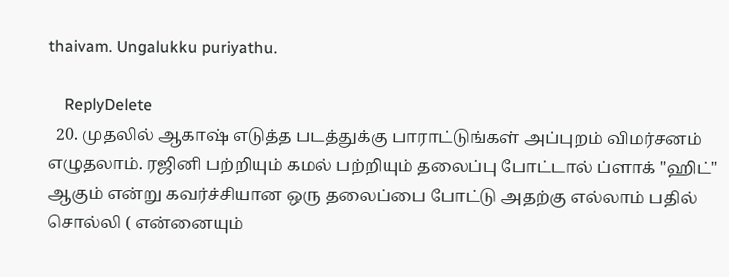thaivam. Ungalukku puriyathu.

    ReplyDelete
  20. முதலில் ஆகாஷ் எடுத்த படத்துக்கு பாராட்டுங்கள் அப்புறம் விமர்சனம் எழுதலாம். ரஜினி பற்றியும் கமல் பற்றியும் தலைப்பு போட்டால் ப்ளாக் "ஹிட்" ஆகும் என்று கவர்ச்சியான ஒரு தலைப்பை போட்டு அதற்கு எல்லாம் பதில் சொல்லி ( என்னையும்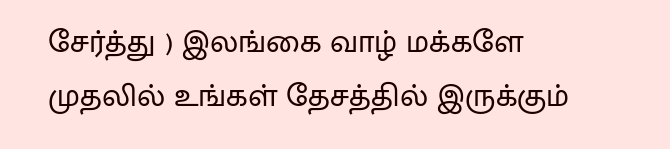சேர்த்து ) இலங்கை வாழ் மக்களே முதலில் உங்கள் தேசத்தில் இருக்கும்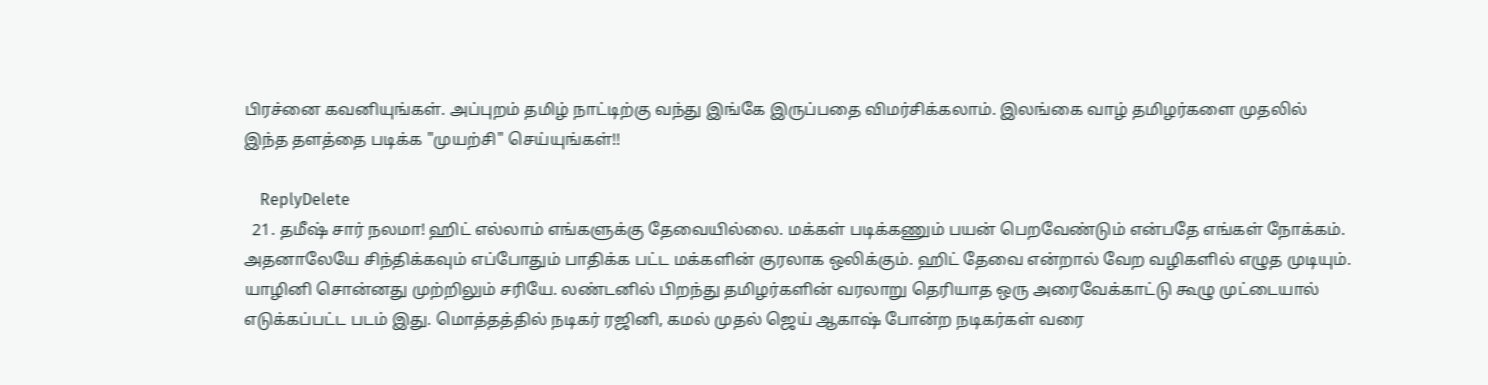பிரச்னை கவனியுங்கள். அப்புறம் தமிழ் நாட்டிற்கு வந்து இங்கே இருப்பதை விமர்சிக்கலாம். இலங்கை வாழ் தமிழர்களை முதலில் இந்த தளத்தை படிக்க "முயற்சி" செய்யுங்கள்!!

    ReplyDelete
  21. தமீஷ் சார் நலமா! ஹிட் எல்லாம் எங்களுக்கு தேவையில்லை. மக்கள் படிக்கணும் பயன் பெறவேண்டும் என்பதே எங்கள் நோக்கம். அதனாலேயே சிந்திக்கவும் எப்போதும் பாதிக்க பட்ட மக்களின் குரலாக ஒலிக்கும். ஹிட் தேவை என்றால் வேற வழிகளில் எழுத முடியும். யாழினி சொன்னது முற்றிலும் சரியே. லண்டனில் பிறந்து தமிழர்களின் வரலாறு தெரியாத ஒரு அரைவேக்காட்டு கூழு முட்டையால் எடுக்கப்பட்ட படம் இது. மொத்தத்தில் நடிகர் ரஜினி, கமல் முதல் ஜெய் ஆகாஷ் போன்ற நடிகர்கள் வரை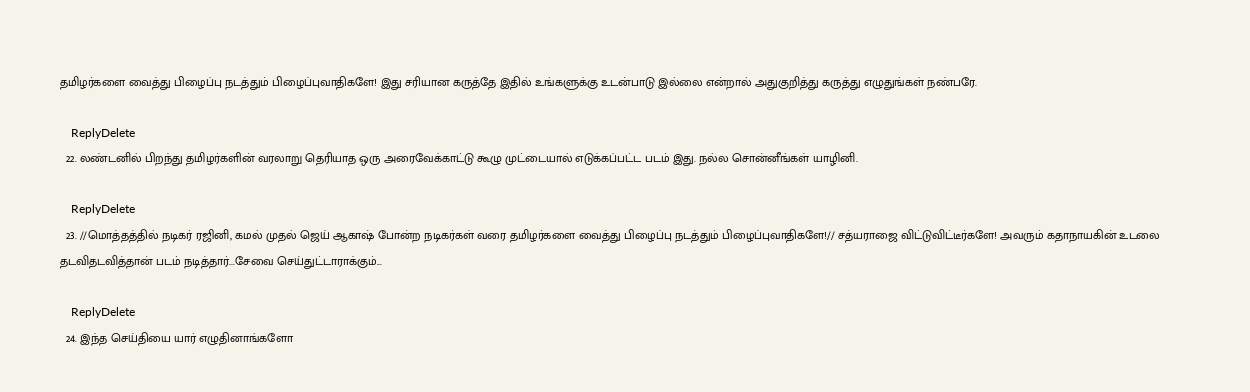தமிழர்களை வைத்து பிழைப்பு நடத்தும் பிழைப்புவாதிகளே! இது சரியான கருத்தே இதில் உங்களுக்கு உடன்பாடு இல்லை என்றால் அதுகுறித்து கருத்து எழுதுங்கள் நண்பரே.

    ReplyDelete
  22. லண்டனில் பிறந்து தமிழர்களின் வரலாறு தெரியாத ஒரு அரைவேக்காட்டு கூழு முட்டையால் எடுக்கப்பட்ட படம் இது. நல்ல சொன்னீங்கள் யாழினி.

    ReplyDelete
  23. //மொத்தத்தில் நடிகர் ரஜினி, கமல் முதல் ஜெய் ஆகாஷ் போன்ற நடிகர்கள் வரை தமிழர்களை வைத்து பிழைப்பு நடத்தும் பிழைப்புவாதிகளே!// சத்யராஜை விட்டுவிட்டீர்களே! அவரும் கதாநாயகின் உடலை தடவிதடவித்தான் படம் நடித்தார்...சேவை செய்துட்டாராக்கும்...

    ReplyDelete
  24. இந்த செய்தியை யார் எழுதினாங்களோ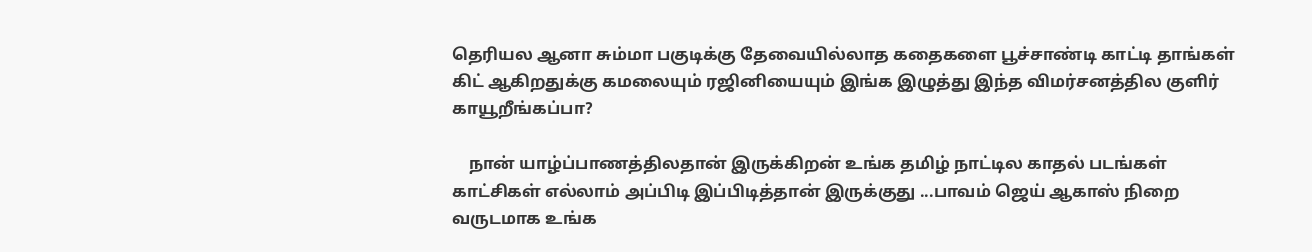தெரியல ஆனா சும்மா பகுடிக்கு தேவையில்லாத கதைகளை பூச்சாண்டி காட்டி தாங்கள் கிட் ஆகிறதுக்கு கமலையும் ரஜினியையும் இங்க இழுத்து இந்த விமர்சனத்தில குளிர் காயூறீங்கப்பா?

    நான் யாழ்ப்பாணத்திலதான் இருக்கிறன் உங்க தமிழ் நாட்டில காதல் படங்கள் காட்சிகள் எல்லாம் அப்பிடி இப்பிடித்தான் இருக்குது ...பாவம் ஜெய் ஆகாஸ் நிறை வருடமாக உங்க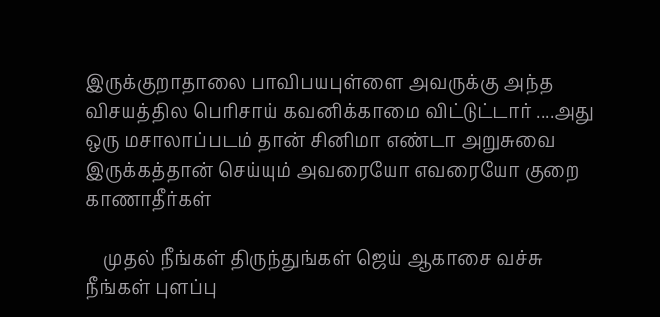இருக்குறாதாலை பாவிபயபுள்ளை அவருக்கு அந்த விசயத்தில பெரிசாய் கவனிக்காமை விட்டுட்டார் ....அது ஒரு மசாலாப்படம் தான் சினிமா எண்டா அறுசுவை இருக்கத்தான் செய்யும் அவரையோ எவரையோ குறை காணாதீர்கள்

    முதல் நீங்கள் திருந்துங்கள் ஜெய் ஆகாசை வச்சு நீங்கள் புளப்பு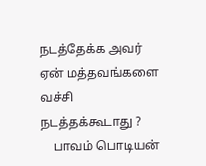நடத்தேக்க அவர் ஏன் மத்தவங்களை வச்சி நடத்தக்கூடாது ?
    பாவம் பொடியன்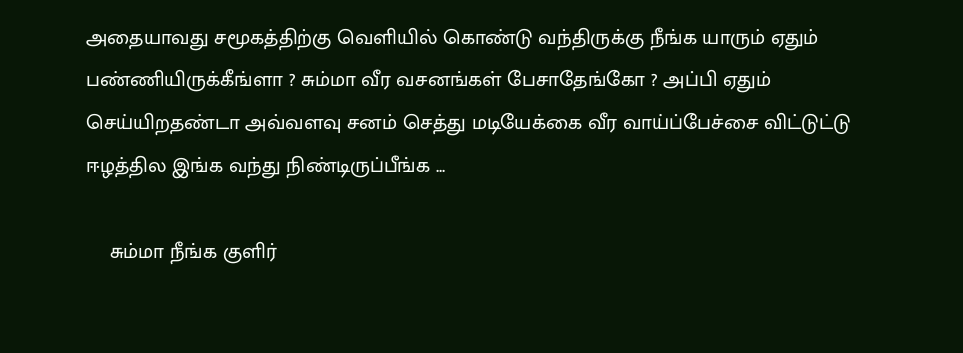அதையாவது சமூகத்திற்கு வெளியில் கொண்டு வந்திருக்கு நீங்க யாரும் ஏதும் பண்ணியிருக்கீங்ளா ? சும்மா வீர வசனங்கள் பேசாதேங்கோ ? அப்பி ஏதும் செய்யிறதண்டா அவ்வளவு சனம் செத்து மடியேக்கை வீர வாய்ப்பேச்சை விட்டுட்டு ஈழத்தில இங்க வந்து நிண்டிருப்பீங்க ...

    சும்மா நீங்க குளிர்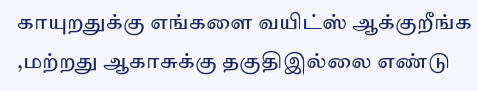காயுறதுக்கு எங்களை வயிட்ஸ் ஆக்குறீங்க ,மற்றது ஆகாசுக்கு தகுதிஇல்லை எண்டு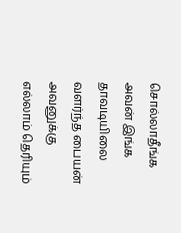சொல்லாதீங்க அவன் இங்க தாவடியிலை வளர்ந்த பையன் அவனுக்கு எல்லாம் தெரியும்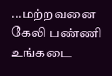...மற்றவனை கேலி பண்ணி உங்கடை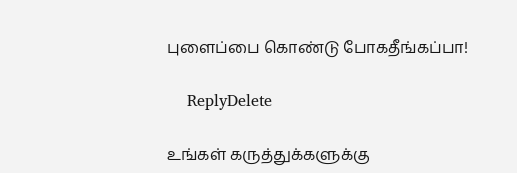புளைப்பை கொண்டு போகதீங்கப்பா!

    ReplyDelete

உங்கள் கருத்துக்களுக்கு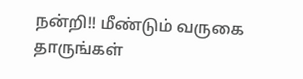நன்றி!! மீண்டும் வருகை தாருங்கள்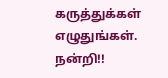கருத்துக்கள் எழுதுங்கள். நன்றி!!